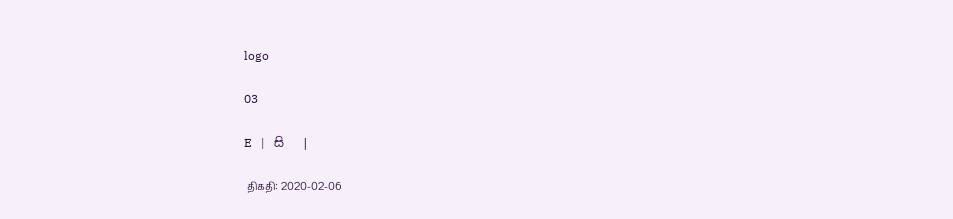logo

03

E   |   සි   |

 திகதி: 2020-02-06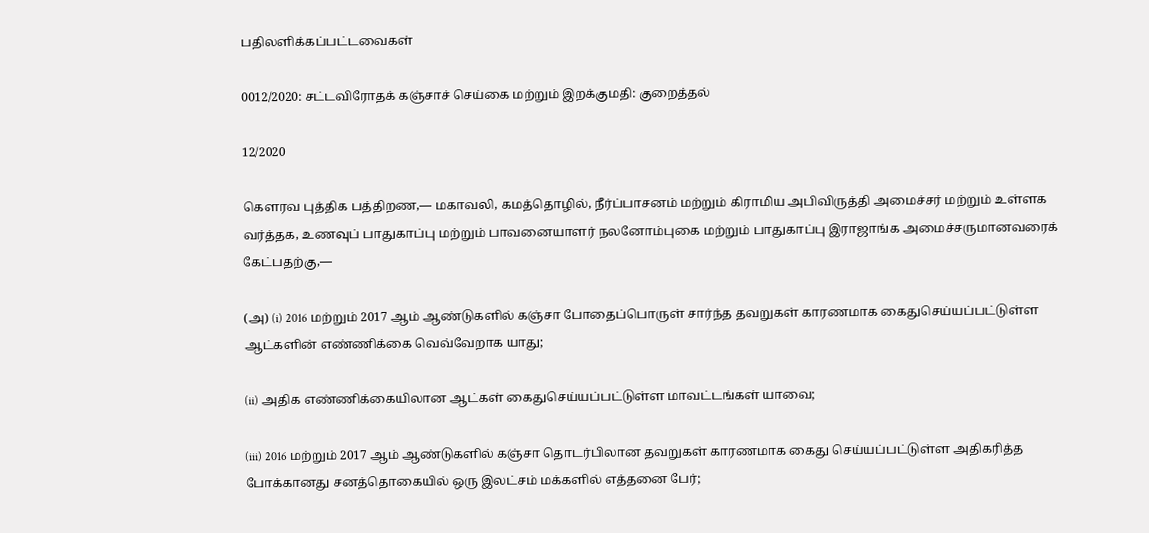பதிலளிக்கப்பட்டவைகள்

0012/2020: சட்டவிரோதக் கஞ்சாச் செய்கை மற்றும் இறக்குமதி: குறைத்தல்

12/2020

கௌரவ புத்திக பத்திறண,— மகாவலி, கமத்தொழில், நீர்ப்பாசனம் மற்றும் கிராமிய அபிவிருத்தி அமைச்சர் மற்றும் உள்ளக வர்த்தக, உணவுப் பாதுகாப்பு மற்றும் பாவனையாளர் நலனோம்புகை மற்றும் பாதுகாப்பு இராஜாங்க அமைச்சருமானவரைக் கேட்பதற்கு,—

(அ) (i) 2016 மற்றும் 2017 ஆம் ஆண்டுகளில் கஞ்சா போதைப்பொருள் சார்ந்த தவறுகள் காரணமாக கைதுசெய்யப்பட்டுள்ள ஆட்களின் எண்ணிக்கை வெவ்வேறாக யாது;

(ii) அதிக எண்ணிக்கையிலான ஆட்கள் கைதுசெய்யப்பட்டுள்ள மாவட்டங்கள் யாவை;

(iii) 2016 மற்றும் 2017 ஆம் ஆண்டுகளில் கஞ்சா தொடர்பிலான தவறுகள் காரணமாக கைது செய்யப்பட்டுள்ள அதிகரித்த போக்கானது சனத்தொகையில் ஒரு இலட்சம் மக்களில் எத்தனை பேர்;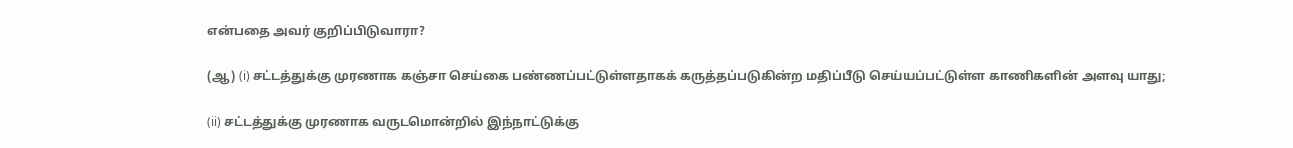என்பதை அவர் குறிப்பிடுவாரா?

(ஆ) (i) சட்டத்துக்கு முரணாக கஞ்சா செய்கை பண்ணப்பட்டுள்ளதாகக் கருத்தப்படுகின்ற மதிப்பீடு செய்யப்பட்டுள்ள காணிகளின் அளவு யாது;

(ii) சட்டத்துக்கு முரணாக வருடமொன்றில் இந்நாட்டுக்கு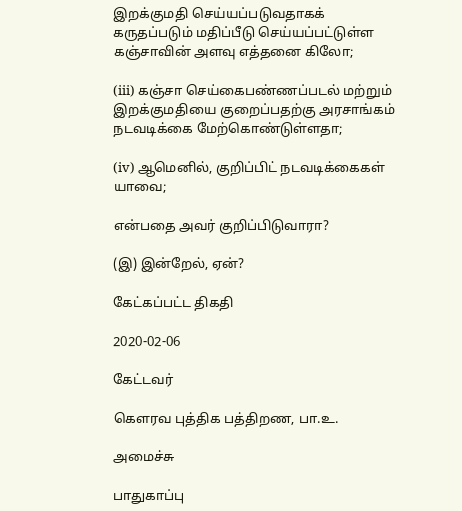இறக்குமதி செய்யப்படுவதாகக் கருதப்படும் மதிப்பீடு செய்யப்பட்டுள்ள கஞ்சாவின் அளவு எத்தனை கிலோ;

(iii) கஞ்சா செய்கைபண்ணப்படல் மற்றும் இறக்குமதியை குறைப்பதற்கு அரசாங்கம் நடவடிக்கை மேற்கொண்டுள்ளதா;

(iv) ஆமெனில், குறிப்பிட் நடவடிக்கைகள் யாவை;

என்பதை அவர் குறிப்பிடுவாரா?

(இ) இன்றேல், ஏன்?

கேட்கப்பட்ட திகதி

2020-02-06

கேட்டவர்

கௌரவ புத்திக பத்திறண, பா.உ.

அமைச்சு

பாதுகாப்பு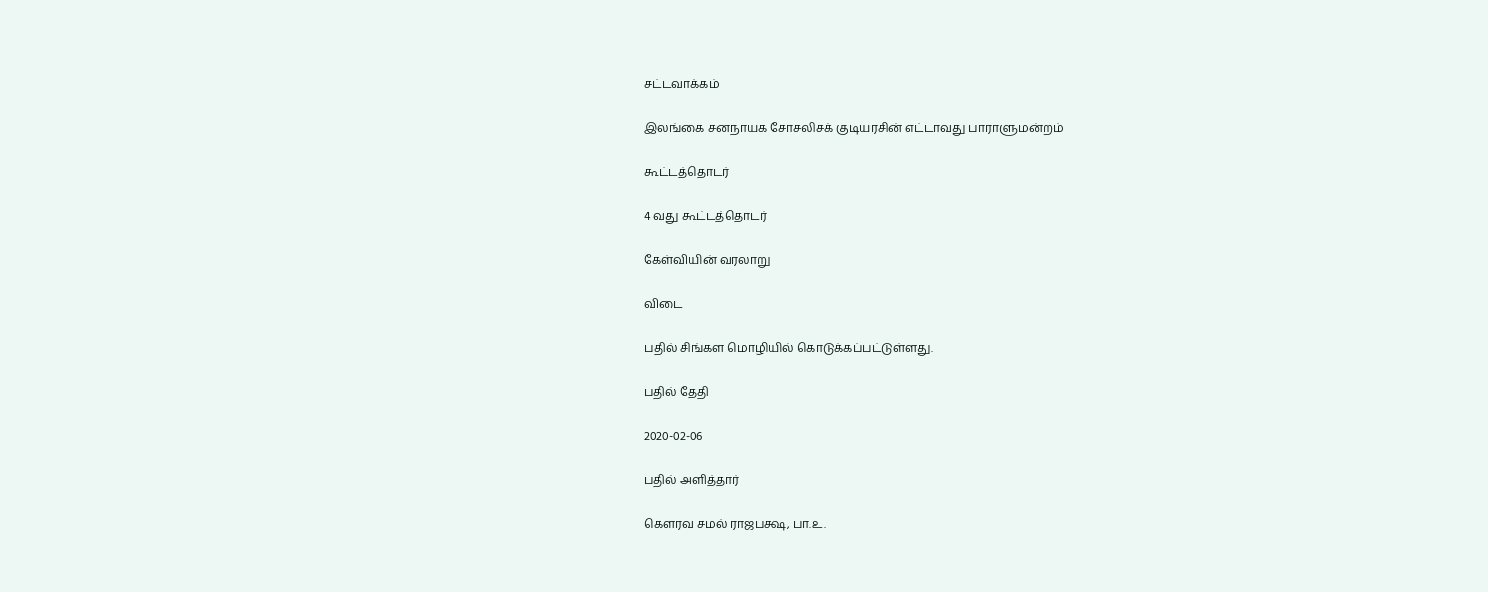சட்டவாக்கம்

இலங்கை சனநாயக சோசலிசக் குடியரசின் எட்டாவது பாராளுமன்றம்

கூட்டத்தொடர்

4 வது கூட்டத்தொடர்

கேள்வியின் வரலாறு

விடை

பதில் சிங்கள மொழியில் கொடுக்கப்பட்டுள்ளது.

பதில் தேதி

2020-02-06

பதில் அளித்தார்

கௌரவ சமல் ராஜபக்ஷ, பா.உ.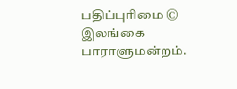பதிப்புரிமை © இலங்கை பாராளுமன்றம்.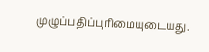முழுப்பதிப்புரிமையுடையது.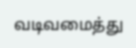வடிவமைத்து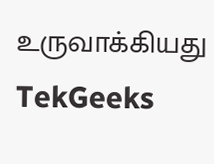உருவாக்கியது  TekGeeks